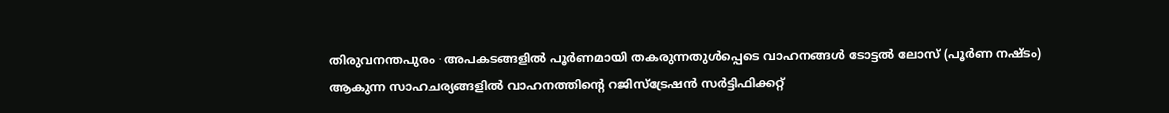തിരുവനന്തപുരം ∙ അപകടങ്ങളിൽ പൂർണമായി തകരുന്നതുൾപ്പെടെ വാഹനങ്ങൾ ടോട്ടൽ ലോസ് (പൂർണ നഷ്ടം) ആകുന്ന സാഹചര്യങ്ങളിൽ വാഹനത്തിന്റെ റജിസ്ട്രേഷൻ സർട്ടിഫിക്കറ്റ്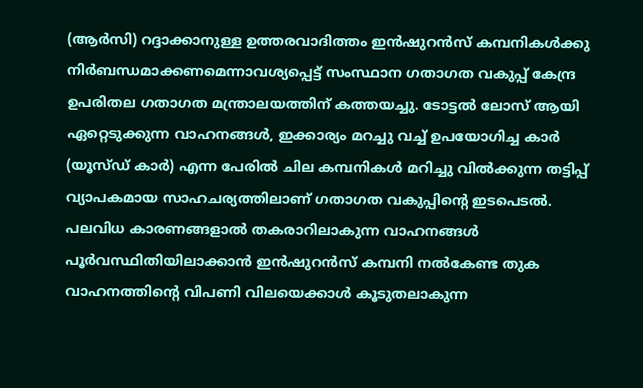(ആർസി) റദ്ദാക്കാനുള്ള ഉത്തരവാദിത്തം ഇൻഷുറൻസ് കമ്പനികൾക്കു നിർബന്ധമാക്കണമെന്നാവശ്യപ്പെട്ട് സംസ്ഥാന ഗതാഗത വകുപ്പ് കേന്ദ്ര ഉപരിതല ഗതാഗത മന്ത്രാലയത്തിന് കത്തയച്ചു. ടോട്ടൽ ലോസ് ആയി ഏറ്റെടുക്കുന്ന വാഹനങ്ങൾ, ഇക്കാര്യം മറച്ചു വച്ച് ഉപയോഗിച്ച കാർ (യൂസ്ഡ് കാർ) എന്ന പേരിൽ ചില കമ്പനികൾ മറിച്ചു വിൽക്കുന്ന തട്ടിപ്പ് വ്യാപകമായ സാഹചര്യത്തിലാണ് ഗതാഗത വകുപ്പിന്റെ ഇടപെടൽ.
പലവിധ കാരണങ്ങളാൽ തകരാറിലാകുന്ന വാഹനങ്ങൾ പൂർവസ്ഥിതിയിലാക്കാൻ ഇൻഷുറൻസ് കമ്പനി നൽകേണ്ട തുക വാഹനത്തിന്റെ വിപണി വിലയെക്കാൾ കൂടുതലാകുന്ന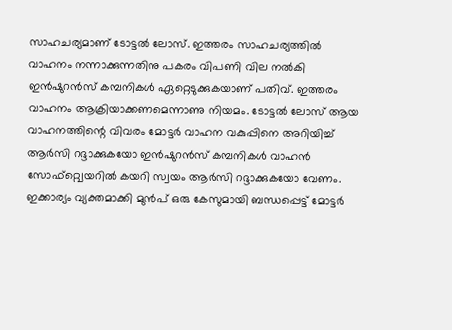സാഹചര്യമാണ് ടോട്ടൽ ലോസ്. ഇത്തരം സാഹചര്യത്തിൽ വാഹനം നന്നാക്കുന്നതിനു പകരം വിപണി വില നൽകി ഇൻഷുറൻസ് കമ്പനികൾ ഏറ്റെടുക്കുകയാണ് പതിവ്. ഇത്തരം വാഹനം ആക്രിയാക്കണമെന്നാണു നിയമം. ടോട്ടൽ ലോസ് ആയ വാഹനത്തിന്റെ വിവരം മോട്ടർ വാഹന വകുപ്പിനെ അറിയിച്ച് ആർസി റദ്ദാക്കുകയോ ഇൻഷുറൻസ് കമ്പനികൾ വാഹൻ സോഫ്റ്റ്വെയറിൽ കയറി സ്വയം ആർസി റദ്ദാക്കുകയോ വേണം.
ഇക്കാര്യം വ്യക്തമാക്കി മുൻപ് ഒരു കേസുമായി ബന്ധപ്പെട്ട് മോട്ടർ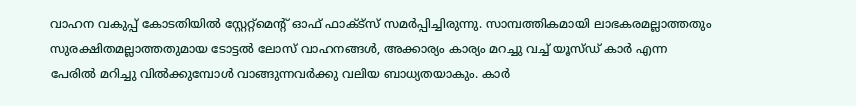വാഹന വകുപ്പ് കോടതിയിൽ സ്റ്റേറ്റ്മെന്റ് ഓഫ് ഫാക്ട്സ് സമർപ്പിച്ചിരുന്നു. സാമ്പത്തികമായി ലാഭകരമല്ലാത്തതും സുരക്ഷിതമല്ലാത്തതുമായ ടോട്ടൽ ലോസ് വാഹനങ്ങൾ, അക്കാര്യം കാര്യം മറച്ചു വച്ച് യൂസ്ഡ് കാർ എന്ന പേരിൽ മറിച്ചു വിൽക്കുമ്പോൾ വാങ്ങുന്നവർക്കു വലിയ ബാധ്യതയാകും. കാർ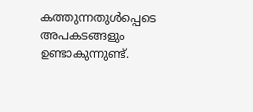കത്തുന്നതുൾപ്പെടെ അപകടങ്ങളും ഉണ്ടാകുന്നുണ്ട്.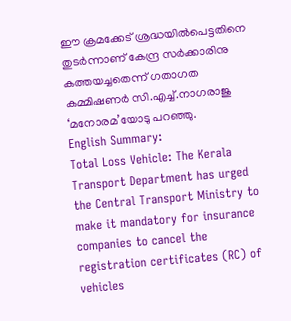ഈ ക്രമക്കേട് ശ്രദ്ധയിൽപെട്ടതിനെ തുടർന്നാണ് കേന്ദ്ര സർക്കാരിനു കത്തയച്ചതെന്ന് ഗതാഗത കമ്മിഷണർ സി.എച്ച്.നാഗരാജു ‘മനോരമ’യോടു പറഞ്ഞു.
English Summary:
Total Loss Vehicle: The Kerala Transport Department has urged the Central Transport Ministry to make it mandatory for insurance companies to cancel the registration certificates (RC) of vehicles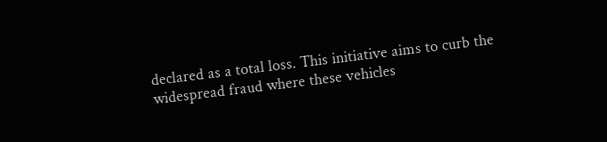declared as a total loss. This initiative aims to curb the widespread fraud where these vehicles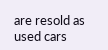are resold as used cars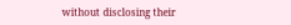without disclosing their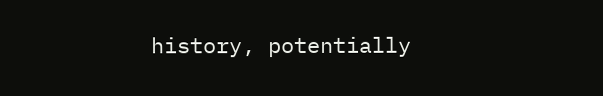history, potentially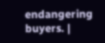endangering buyers. |